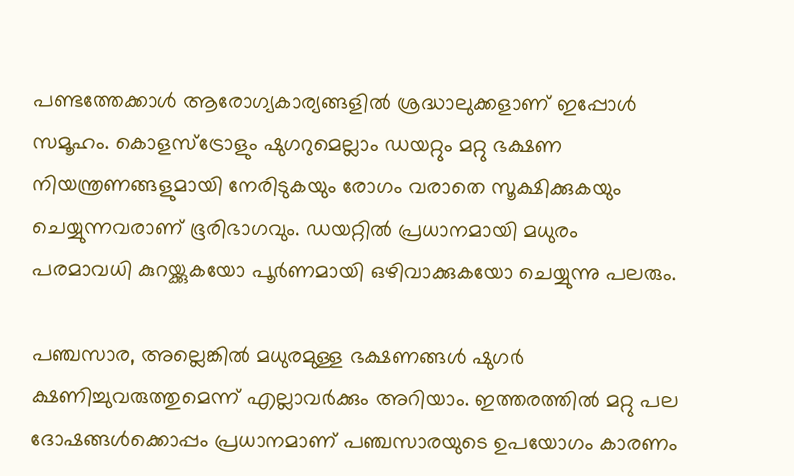പണ്ടത്തേക്കാൾ ആരോഗ്യകാര്യങ്ങളിൽ ശ്രദ്ധാലുക്കളാണ് ഇപ്പോൾ സമൂഹം. കൊളസ്ട്രോളും ഷുഗറുമെല്ലാം ഡയറ്റും മറ്റു ഭക്ഷണ നിയന്ത്രണങ്ങളുമായി നേരിടുകയും രോഗം വരാതെ സൂക്ഷിക്കുകയും ചെയ്യുന്നവരാണ് ഭൂരിഭാഗവും. ഡയറ്റിൽ പ്രധാനമായി മധുരം പരമാവധി കുറയ്ക്കുകയോ പൂർണമായി ഒഴിവാക്കുകയോ ചെയ്യുന്നു പലരും.

പഞ്ചസാര, അല്ലെങ്കിൽ മധുരമുള്ള ഭക്ഷണങ്ങൾ ഷുഗർ ക്ഷണിച്ചുവരുത്തുമെന്ന് എല്ലാവർക്കും അറിയാം. ഇത്തരത്തിൽ മറ്റു പല ദോഷങ്ങൾക്കൊപ്പം പ്രധാനമാണ് പഞ്ചസാരയുടെ ഉപയോഗം കാരണം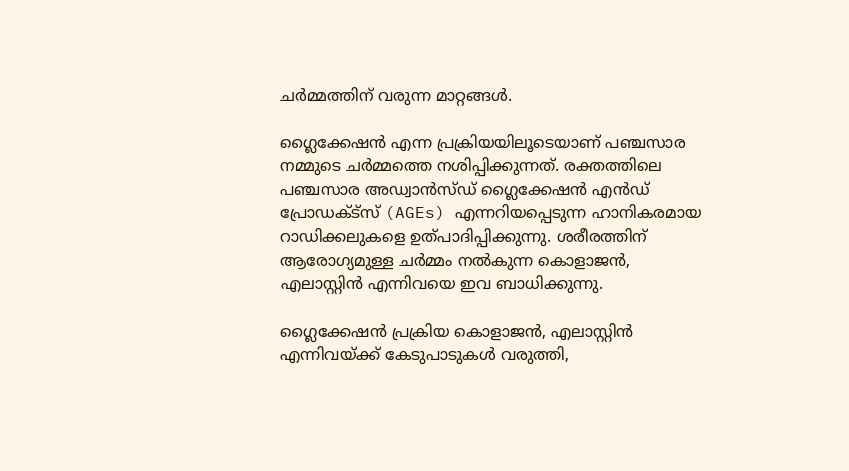ചർമ്മത്തിന് വരുന്ന മാറ്റങ്ങൾ.

ഗ്ലൈക്കേഷൻ എന്ന പ്രക്രിയയിലൂടെയാണ് പഞ്ചസാര നമ്മുടെ ചർമ്മത്തെ നശിപ്പിക്കുന്നത്. രക്തത്തിലെ പഞ്ചസാര അഡ്വാൻസ്ഡ് ഗ്ലൈക്കേഷൻ എൻഡ് പ്രോഡക്ട്സ് (AGEs) എന്നറിയപ്പെടുന്ന ഹാനികരമായ റാഡിക്കലുകളെ ഉത്പാദിപ്പിക്കുന്നു. ശരീരത്തിന് ആരോഗ്യമുള്ള ചർമ്മം നൽകുന്ന കൊളാജൻ, എലാസ്റ്റിൻ എന്നിവയെ ഇവ ബാധിക്കുന്നു.

ഗ്ലൈക്കേഷൻ പ്രക്രിയ കൊളാജൻ, എലാസ്റ്റിൻ എന്നിവയ്ക്ക് കേടുപാടുകൾ വരുത്തി,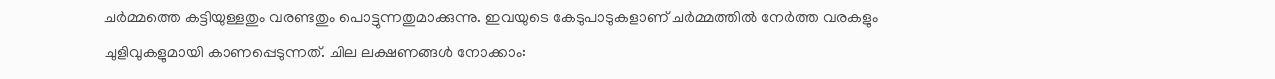ചർമ്മത്തെ കട്ടിയുള്ളതും വരണ്ടതും പൊട്ടുന്നതുമാക്കുന്നു. ഇവയുടെ കേടുപാടുകളാണ് ചർമ്മത്തിൽ നേർത്ത വരകളും ചുളിവുകളുമായി കാണപ്പെടുന്നത്. ചില ലക്ഷണങ്ങൾ നോക്കാം: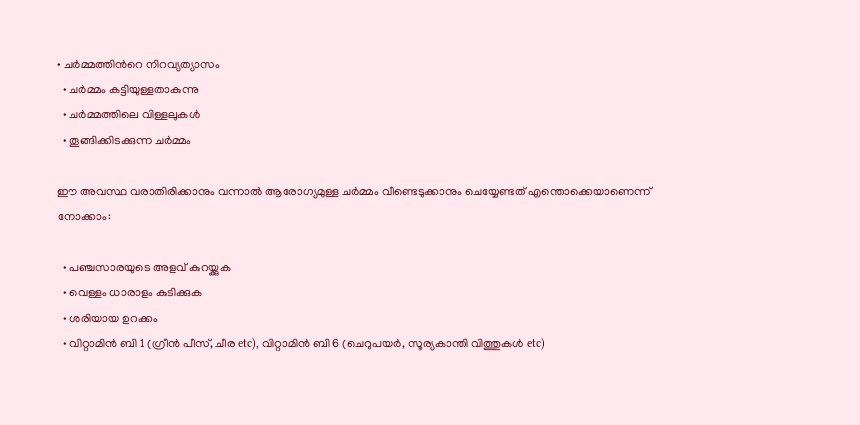• ചർമ്മത്തിന്‍റെ നിറവ്യത്യാസം
  • ചർമ്മം കട്ടിയുള്ളതാകുന്നു
  • ചർമ്മത്തിലെ വിള്ളലുകൾ
  • തൂങ്ങിക്കിടക്കുന്ന ചർമ്മം

ഈ അവസ്ഥ വരാതിരിക്കാനും വന്നാൽ ആരോഗ്യമുള്ള ചർമ്മം വീണ്ടെടുക്കാനും ചെയ്യേണ്ടത് എന്തൊക്കെയാണെന്ന് നോക്കാം:

  • പഞ്ചസാരയുടെ അളവ് കുറയ്ക്കുക
  • വെള്ളം ധാരാളം കുടിക്കുക
  • ശരിയായ ഉറക്കം
  • വിറ്റാമിൻ ബി 1 (ഗ്രീൻ പീസ്, ചീര etc), വിറ്റാമിൻ ബി 6 (ചെറുപയർ, സൂര്യകാന്തി വിത്തുകൾ etc)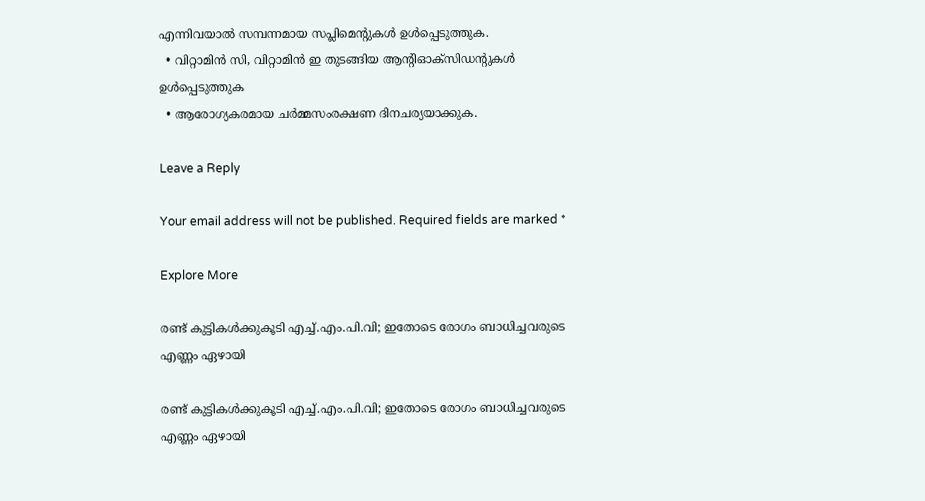എന്നിവയാൽ സമ്പന്നമായ സപ്ലിമെന്‍റുകൾ ഉൾപ്പെടുത്തുക.
  • വിറ്റാമിൻ സി, വിറ്റാമിൻ ഇ തുടങ്ങിയ ആന്‍റിഓക്‌സിഡന്‍റുകൾ ഉൾപ്പെടുത്തുക
  • ആരോഗ്യകരമായ ചർമ്മസംരക്ഷണ ദിനചര്യയാക്കുക.

Leave a Reply

Your email address will not be published. Required fields are marked *

Explore More

രണ്ട് കുട്ടികൾക്കുകൂടി എച്ച്.എം.പി.വി; ഇതോടെ രോഗം ബാധിച്ചവരുടെ എണ്ണം ഏഴായി

രണ്ട് കുട്ടികൾക്കുകൂടി എച്ച്.എം.പി.വി; ഇതോടെ രോഗം ബാധിച്ചവരുടെ എണ്ണം ഏഴായി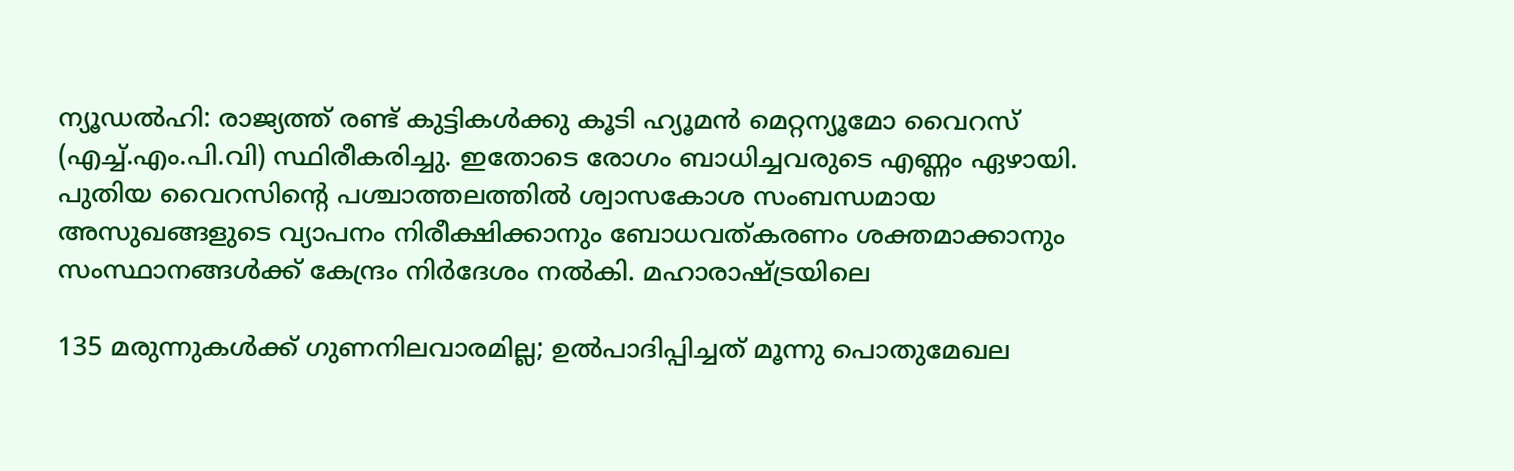ന്യൂഡൽഹി: രാജ്യത്ത് രണ്ട് കുട്ടികൾക്കു കൂടി ഹ്യൂമൻ മെറ്റന്യൂമോ വൈറസ് (എച്ച്.എം.പി.വി) സ്ഥിരീകരിച്ചു. ഇതോടെ രോഗം ബാധിച്ചവരുടെ എണ്ണം ഏഴായി. പുതിയ വൈറസിന്റെ പശ്ചാത്തലത്തിൽ ശ്വാസകോശ സംബന്ധമായ അസുഖങ്ങളുടെ വ്യാപനം നിരീക്ഷിക്കാനും ബോധവത്കരണം ശക്തമാക്കാനും സംസ്ഥാനങ്ങൾക്ക് കേന്ദ്രം നിർദേശം നൽകി. മഹാരാഷ്ട്രയിലെ

135 മരുന്നുകൾക്ക് ഗുണനിലവാരമില്ല; ഉൽപാദിപ്പിച്ചത് മൂന്നു പൊതുമേഖല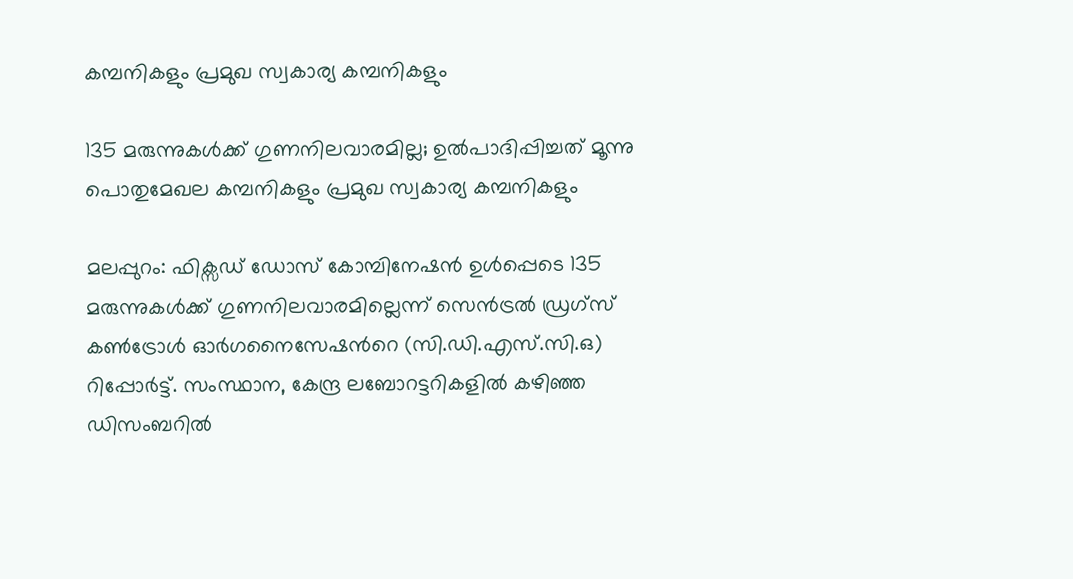കമ്പനികളും പ്രമുഖ സ്വകാര്യ കമ്പനികളും

135 മരുന്നുകൾക്ക് ഗുണനിലവാരമില്ല; ഉൽപാദിപ്പിച്ചത് മൂന്നു പൊതുമേഖല കമ്പനികളും പ്രമുഖ സ്വകാര്യ കമ്പനികളും

മലപ്പുറം: ഫിക്സഡ് ഡോസ് കോമ്പിനേഷൻ ഉൾപ്പെടെ 135 മരുന്നുകൾക്ക് ഗുണനിലവാരമില്ലെന്ന് സെൻട്രൽ ഡ്രഗ്സ് കൺട്രോൾ ഓർഗനൈസേഷന്‍റെ (സി.ഡി.എസ്.സി.ഒ) റിപ്പോർട്ട്. സംസ്ഥാന, കേന്ദ്ര ലബോറട്ടറികളിൽ കഴിഞ്ഞ ഡിസംബറിൽ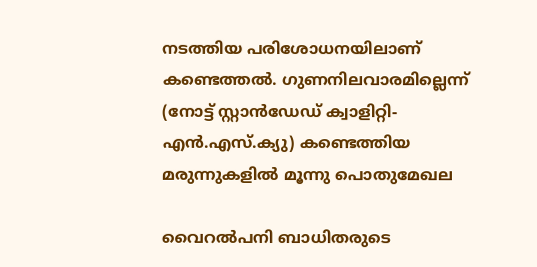നടത്തിയ പരിശോധനയിലാണ് കണ്ടെത്തൽ. ഗുണനിലവാരമില്ലെന്ന് (നോട്ട് സ്റ്റാൻഡേഡ് ക്വാളിറ്റി-എൻ.എസ്.ക്യു) കണ്ടെത്തിയ മരുന്നുകളിൽ മൂന്നു പൊതുമേഖല

വൈറൽപനി ബാധിതരുടെ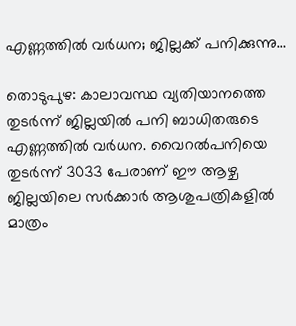എണ്ണത്തിൽ വർധന; ജില്ലക്ക് പനിക്കുന്നു…

തൊടുപുഴ: കാലാവസ്ഥ വ്യതിയാനത്തെ തുടർന്ന് ജില്ലയിൽ പനി ബാധിതരുടെ എണ്ണത്തിൽ വർധന. വൈറൽപനിയെ തുടർന്ന് 3033 പേരാണ് ഈ ആഴ്ച ജില്ലയിലെ സർക്കാർ ആശുപത്രികളിൽ മാത്രം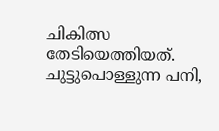ചികിത്സ തേടിയെത്തിയത്. ചുട്ടുപൊള്ളുന്ന പനി,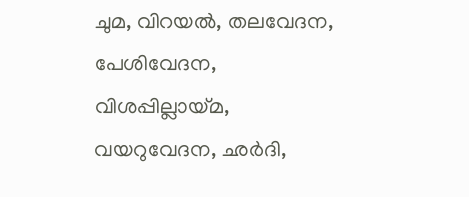ചുമ, വിറയൽ, തലവേദന, പേശിവേദന, വിശപ്പില്ലായ്മ, വയറുവേദന, ഛർദി,